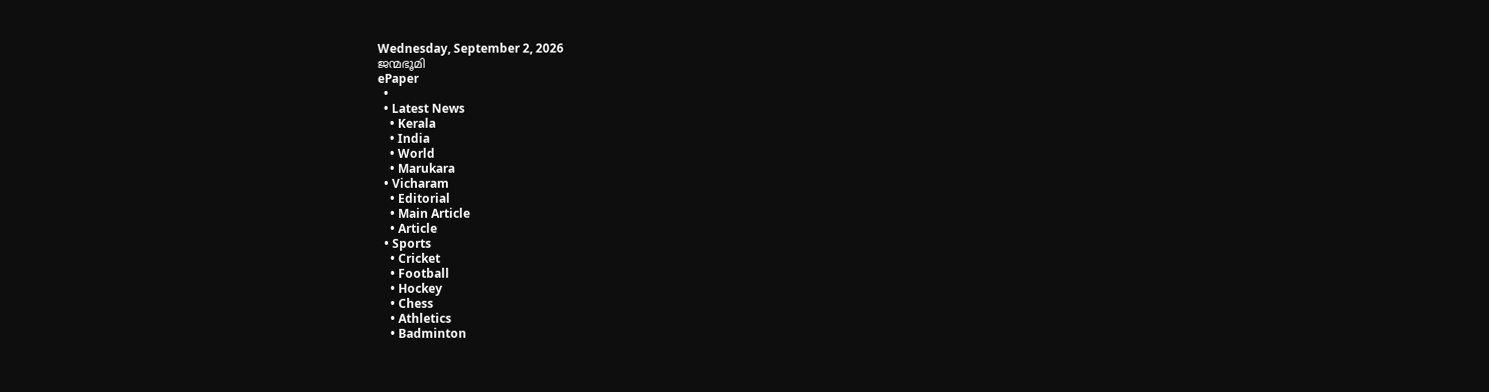Wednesday, September 2, 2026
ജന്മഭൂമി
ePaper
  •
  • Latest News
    • Kerala
    • India
    • World
    • Marukara
  • Vicharam
    • Editorial
    • Main Article
    • Article
  • Sports
    • Cricket
    • Football
    • Hockey
    • Chess
    • Athletics
    • Badminton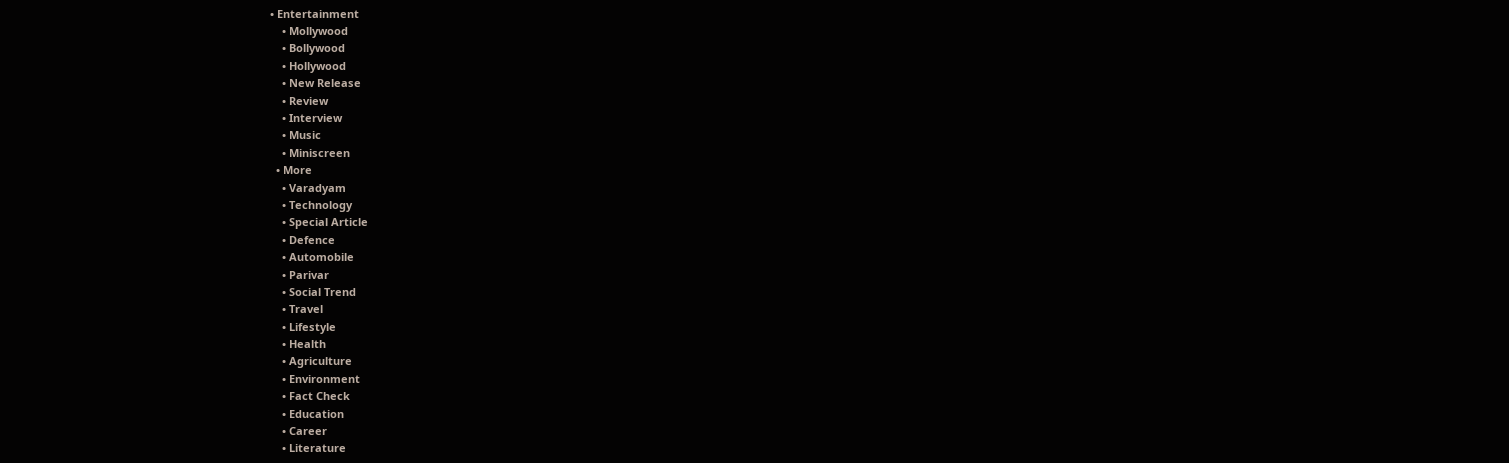• Entertainment
    • Mollywood
    • Bollywood
    • Hollywood
    • New Release
    • Review
    • Interview
    • Music
    • Miniscreen
  • More
    • Varadyam
    • Technology
    • Special Article
    • Defence
    • Automobile
    • Parivar
    • Social Trend
    • Travel
    • Lifestyle
    • Health
    • Agriculture
    • Environment
    • Fact Check
    • Education
    • Career
    • Literature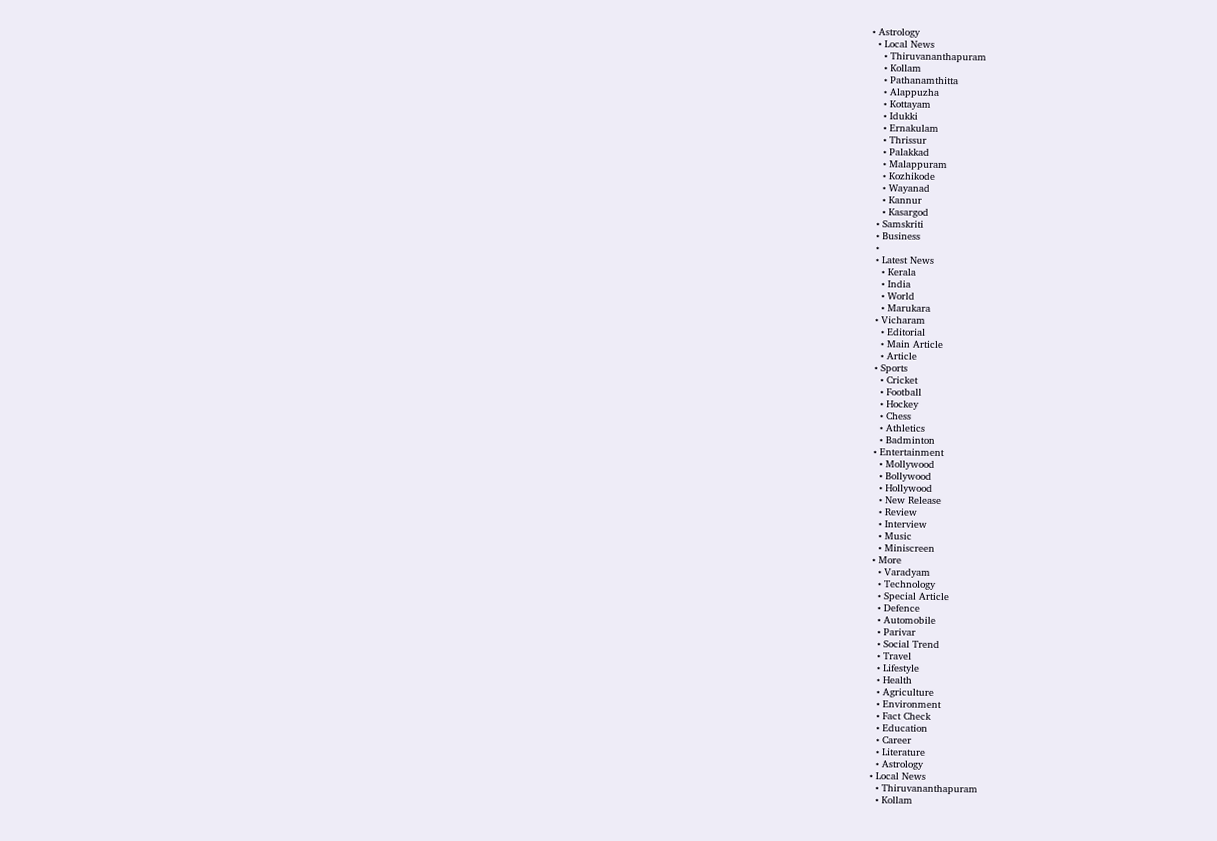• Astrology
  • Local News
    • Thiruvananthapuram
    • Kollam
    • Pathanamthitta
    • Alappuzha
    • Kottayam
    • Idukki
    • Ernakulam
    • Thrissur
    • Palakkad
    • Malappuram
    • Kozhikode
    • Wayanad
    • Kannur
    • Kasargod
  • Samskriti
  • Business
  •
  • Latest News
    • Kerala
    • India
    • World
    • Marukara
  • Vicharam
    • Editorial
    • Main Article
    • Article
  • Sports
    • Cricket
    • Football
    • Hockey
    • Chess
    • Athletics
    • Badminton
  • Entertainment
    • Mollywood
    • Bollywood
    • Hollywood
    • New Release
    • Review
    • Interview
    • Music
    • Miniscreen
  • More
    • Varadyam
    • Technology
    • Special Article
    • Defence
    • Automobile
    • Parivar
    • Social Trend
    • Travel
    • Lifestyle
    • Health
    • Agriculture
    • Environment
    • Fact Check
    • Education
    • Career
    • Literature
    • Astrology
  • Local News
    • Thiruvananthapuram
    • Kollam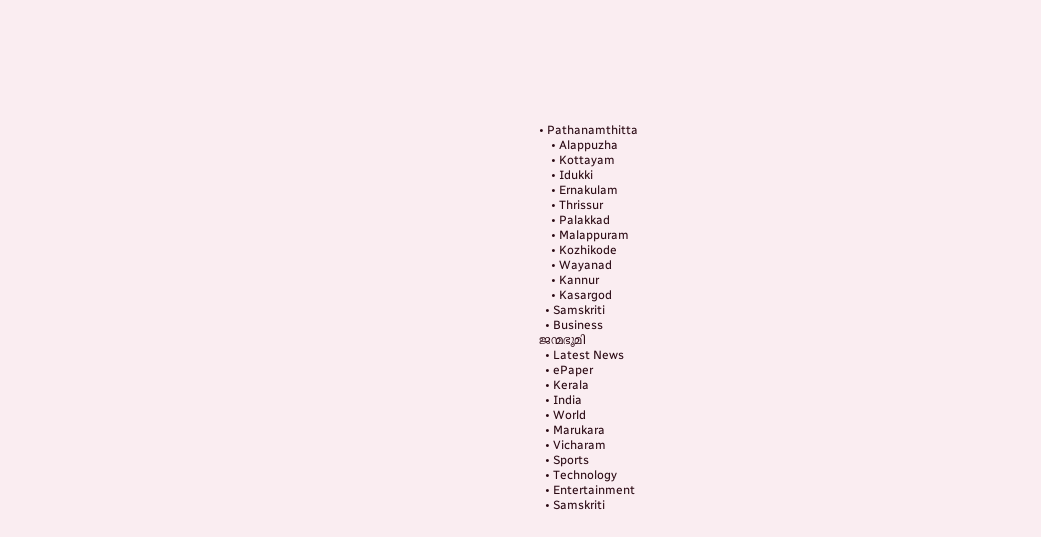• Pathanamthitta
    • Alappuzha
    • Kottayam
    • Idukki
    • Ernakulam
    • Thrissur
    • Palakkad
    • Malappuram
    • Kozhikode
    • Wayanad
    • Kannur
    • Kasargod
  • Samskriti
  • Business
ജന്മഭൂമി
  • Latest News
  • ePaper
  • Kerala
  • India
  • World
  • Marukara
  • Vicharam
  • Sports
  • Technology
  • Entertainment
  • Samskriti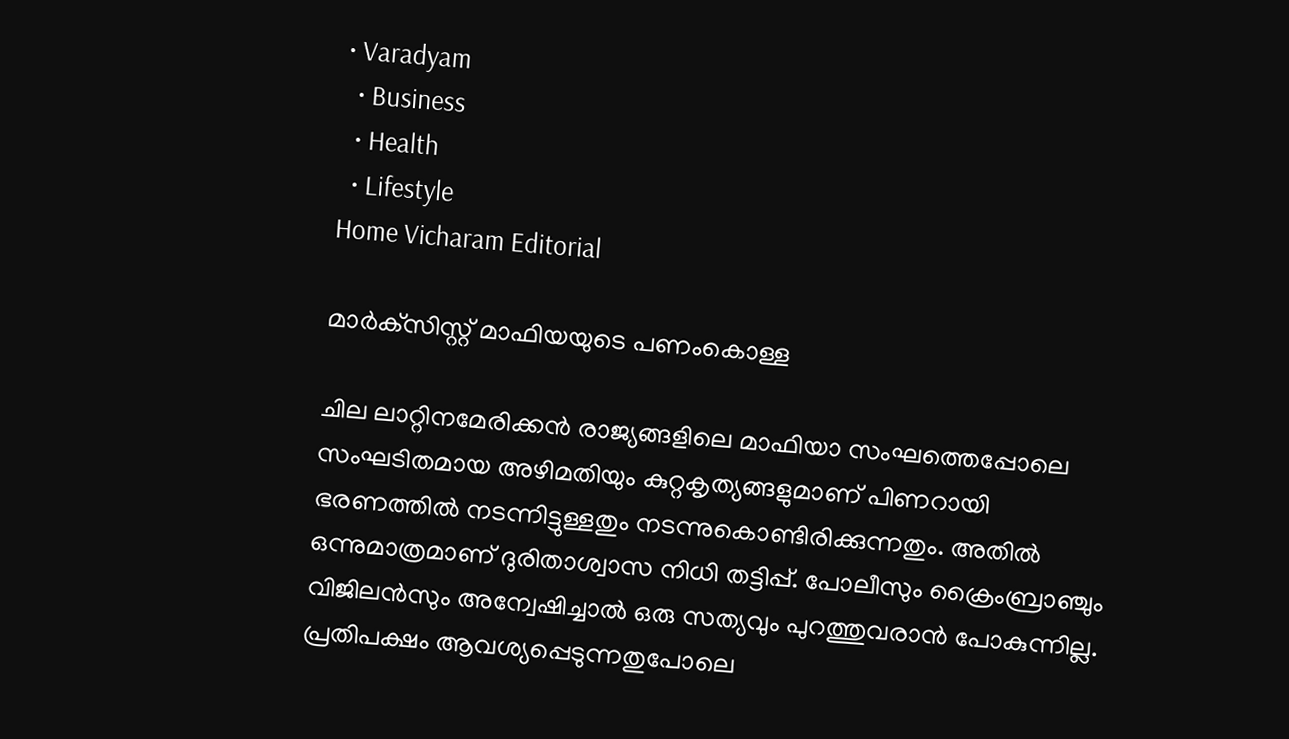• Varadyam
  • Business
  • Health
  • Lifestyle
Home Vicharam Editorial

മാര്‍ക്‌സിസ്റ്റ് മാഫിയയുടെ പണംകൊള്ള

ചില ലാറ്റിനമേരിക്കന്‍ രാജ്യങ്ങളിലെ മാഫിയാ സംഘത്തെപ്പോലെ സംഘടിതമായ അഴിമതിയും കുറ്റകൃത്യങ്ങളുമാണ് പിണറായി ഭരണത്തില്‍ നടന്നിട്ടുള്ളതും നടന്നുകൊണ്ടിരിക്കുന്നതും. അതില്‍ ഒന്നുമാത്രമാണ് ദുരിതാശ്വാസ നിധി തട്ടിപ്പ്. പോലീസും ക്രൈംബ്രാഞ്ചും വിജിലന്‍സും അന്വേഷിച്ചാല്‍ ഒരു സത്യവും പുറത്തുവരാന്‍ പോകുന്നില്ല. പ്രതിപക്ഷം ആവശ്യപ്പെടുന്നതുപോലെ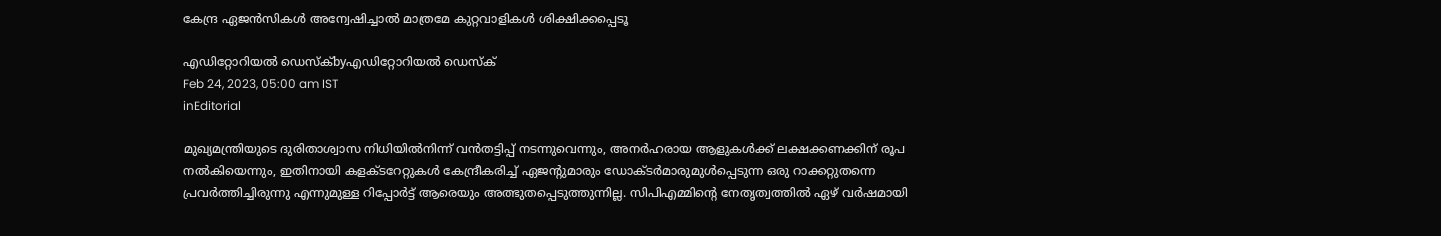കേന്ദ്ര ഏജന്‍സികള്‍ അന്വേഷിച്ചാല്‍ മാത്രമേ കുറ്റവാളികള്‍ ശിക്ഷിക്കപ്പെടൂ

എഡിറ്റോറിയൽ ഡെസ്ക്byഎഡിറ്റോറിയൽ ഡെസ്ക്
Feb 24, 2023, 05:00 am IST
inEditorial

മുഖ്യമന്ത്രിയുടെ ദുരിതാശ്വാസ നിധിയില്‍നിന്ന് വന്‍തട്ടിപ്പ് നടന്നുവെന്നും, അനര്‍ഹരായ ആളുകള്‍ക്ക് ലക്ഷക്കണക്കിന് രൂപ നല്‍കിയെന്നും, ഇതിനായി കളക്ടറേറ്റുകള്‍ കേന്ദ്രീകരിച്ച് ഏജന്റുമാരും ഡോക്ടര്‍മാരുമുള്‍പ്പെടുന്ന ഒരു റാക്കറ്റുതന്നെ പ്രവര്‍ത്തിച്ചിരുന്നു എന്നുമുള്ള റിപ്പോര്‍ട്ട് ആരെയും അത്ഭുതപ്പെടുത്തുന്നില്ല. സിപിഎമ്മിന്റെ നേതൃത്വത്തില്‍ ഏഴ് വര്‍ഷമായി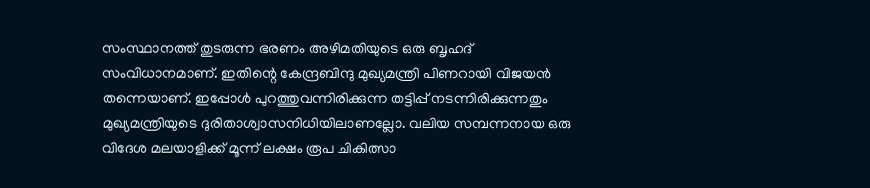സംസ്ഥാനത്ത് തുടരുന്ന ഭരണം അഴിമതിയുടെ ഒരു ബൃഹദ് സംവിധാനമാണ്. ഇതിന്റെ കേന്ദ്രബിന്ദു മുഖ്യമന്ത്രി പിണറായി വിജയന്‍ തന്നെയാണ്. ഇപ്പോള്‍ പുറത്തുവന്നിരിക്കുന്ന തട്ടിപ്പ് നടന്നിരിക്കുന്നതും മുഖ്യമന്ത്രിയുടെ ദുരിതാശ്വാസനിധിയിലാണല്ലോ. വലിയ സമ്പന്നനായ ഒരു വിദേശ മലയാളിക്ക് മൂന്ന് ലക്ഷം രൂപ ചികിത്സാ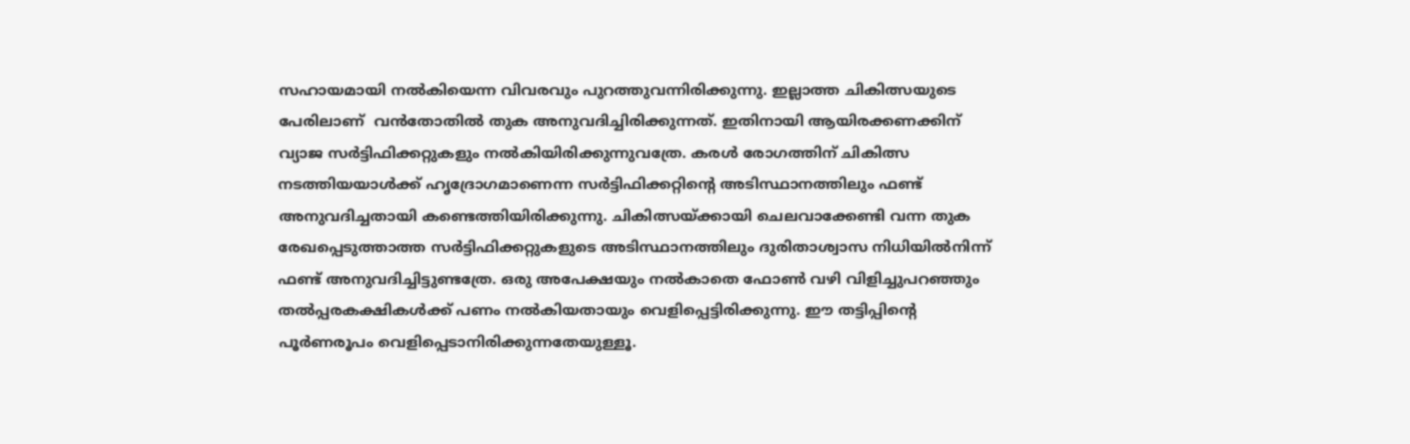സഹായമായി നല്‍കിയെന്ന വിവരവും പുറത്തുവന്നിരിക്കുന്നു. ഇല്ലാത്ത ചികിത്സയുടെ പേരിലാണ്  വന്‍തോതില്‍ തുക അനുവദിച്ചിരിക്കുന്നത്. ഇതിനായി ആയിരക്കണക്കിന് വ്യാജ സര്‍ട്ടിഫിക്കറ്റുകളും നല്‍കിയിരിക്കുന്നുവത്രേ. കരള്‍ രോഗത്തിന് ചികിത്സ നടത്തിയയാള്‍ക്ക് ഹൃദ്രോഗമാണെന്ന സര്‍ട്ടിഫിക്കറ്റിന്റെ അടിസ്ഥാനത്തിലും ഫണ്ട് അനുവദിച്ചതായി കണ്ടെത്തിയിരിക്കുന്നു. ചികിത്സയ്‌ക്കായി ചെലവാക്കേണ്ടി വന്ന തുക രേഖപ്പെടുത്താത്ത സര്‍ട്ടിഫിക്കറ്റുകളുടെ അടിസ്ഥാനത്തിലും ദുരിതാശ്വാസ നിധിയില്‍നിന്ന് ഫണ്ട് അനുവദിച്ചിട്ടുണ്ടത്രേ. ഒരു അപേക്ഷയും നല്‍കാതെ ഫോണ്‍ വഴി വിളിച്ചുപറഞ്ഞും തല്‍പ്പരകക്ഷികള്‍ക്ക് പണം നല്‍കിയതായും വെളിപ്പെട്ടിരിക്കുന്നു. ഈ തട്ടിപ്പിന്റെ പൂര്‍ണരൂപം വെളിപ്പെടാനിരിക്കുന്നതേയുള്ളൂ.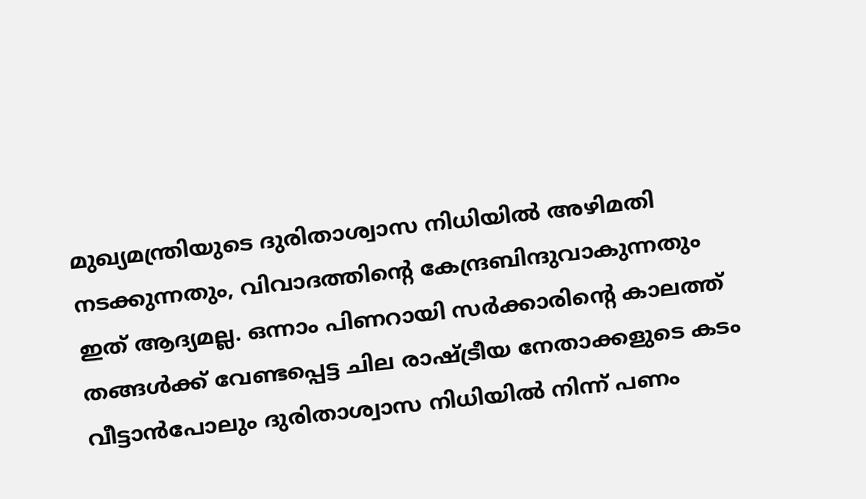മുഖ്യമന്ത്രിയുടെ ദുരിതാശ്വാസ നിധിയില്‍ അഴിമതി നടക്കുന്നതും, വിവാദത്തിന്റെ കേന്ദ്രബിന്ദുവാകുന്നതും ഇത് ആദ്യമല്ല. ഒന്നാം പിണറായി സര്‍ക്കാരിന്റെ കാലത്ത് തങ്ങള്‍ക്ക് വേണ്ടപ്പെട്ട ചില രാഷ്‌ട്രീയ നേതാക്കളുടെ കടം വീട്ടാന്‍പോലും ദുരിതാശ്വാസ നിധിയില്‍ നിന്ന് പണം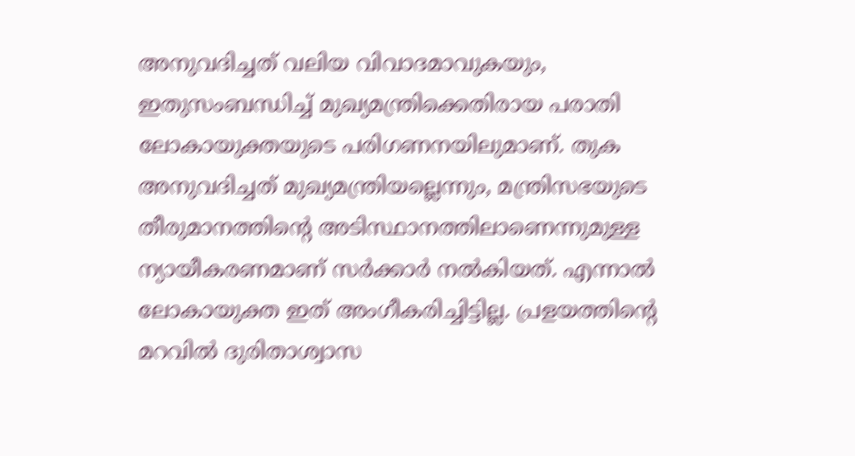അനുവദിച്ചത് വലിയ വിവാദമാവുകയും, ഇതുസംബന്ധിച്ച് മുഖ്യമന്ത്രിക്കെതിരായ പരാതി ലോകായുക്തയുടെ പരിഗണനയിലുമാണ്. തുക അനുവദിച്ചത് മുഖ്യമന്ത്രിയല്ലെന്നും, മന്ത്രിസഭയുടെ തീരുമാനത്തിന്റെ അടിസ്ഥാനത്തിലാണെന്നുമുള്ള ന്യായീകരണമാണ് സര്‍ക്കാര്‍ നല്‍കിയത്. എന്നാല്‍ ലോകായുക്ത ഇത് അംഗീകരിച്ചിട്ടില്ല. പ്രളയത്തിന്റെ മറവില്‍ ദുരിതാശ്വാസ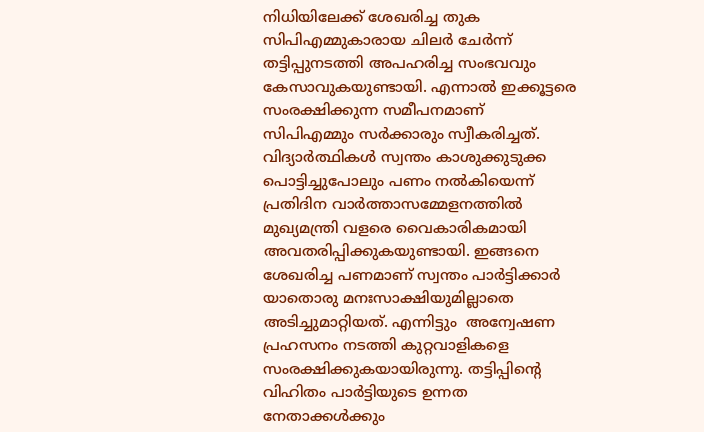നിധിയിലേക്ക് ശേഖരിച്ച തുക സിപിഎമ്മുകാരായ ചിലര്‍ ചേര്‍ന്ന് തട്ടിപ്പുനടത്തി അപഹരിച്ച സംഭവവും കേസാവുകയുണ്ടായി. എന്നാല്‍ ഇക്കൂട്ടരെ സംരക്ഷിക്കുന്ന സമീപനമാണ് സിപിഎമ്മും സര്‍ക്കാരും സ്വീകരിച്ചത്. വിദ്യാര്‍ത്ഥികള്‍ സ്വന്തം കാശുക്കുടുക്ക പൊട്ടിച്ചുപോലും പണം നല്‍കിയെന്ന് പ്രതിദിന വാര്‍ത്താസമ്മേളനത്തില്‍ മുഖ്യമന്ത്രി വളരെ വൈകാരികമായി അവതരിപ്പിക്കുകയുണ്ടായി. ഇങ്ങനെ ശേഖരിച്ച പണമാണ് സ്വന്തം പാര്‍ട്ടിക്കാര്‍ യാതൊരു മനഃസാക്ഷിയുമില്ലാതെ അടിച്ചുമാറ്റിയത്. എന്നിട്ടും  അന്വേഷണ പ്രഹസനം നടത്തി കുറ്റവാളികളെ സംരക്ഷിക്കുകയായിരുന്നു. തട്ടിപ്പിന്റെ വിഹിതം പാര്‍ട്ടിയുടെ ഉന്നത നേതാക്കള്‍ക്കും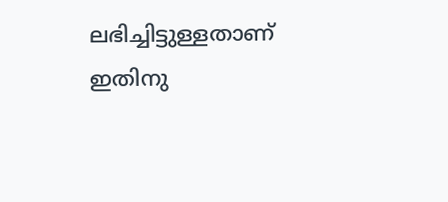ലഭിച്ചിട്ടുള്ളതാണ് ഇതിനു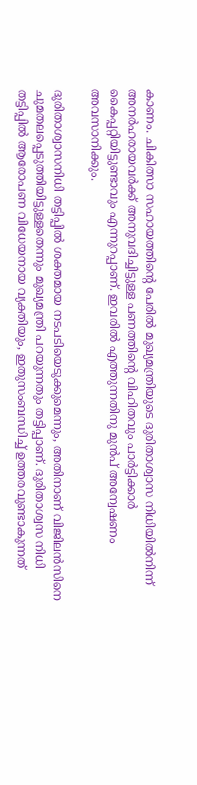കാണം. ചികിത്സാ സഹായത്തിന്റെ പേരില്‍ മുഖ്യമന്ത്രിയുടെ ദുരിതാശ്വാസ നിധിയില്‍നിന്ന് അനര്‍ഹരായവര്‍ക്ക് അനുവദിച്ചിട്ടുള്ള പണത്തിന്റെ വിഹിതവും പാര്‍ട്ടിക്കാര്‍ കൈപ്പറ്റിയിട്ടുണ്ടാവും എന്നുറപ്പാണ്. ഇവരില്‍ എത്തുന്നതിനു മുന്‍പ് അന്വേഷണം അവസാനിക്കും.

ദുരിതാശ്വാസനിധി തട്ടിപ്പില്‍ ശക്തമായ നടപടിയെടുക്കുമെന്നും, അതിനാണ് വിജിലന്‍സിനെ ചുമതലപ്പെടുത്തിയിട്ടുള്ളതെന്നും മുഖ്യമന്ത്രി പറയുന്നതും തട്ടിപ്പാണ്. ദുരിതാശ്വസ നിധി തട്ടിപ്പില്‍ ആരോപണ വിധേയനായ വ്യക്തിയും, ഇതുസംബന്ധിച്ച് ഉത്തരവുണ്ടാകുന്നത്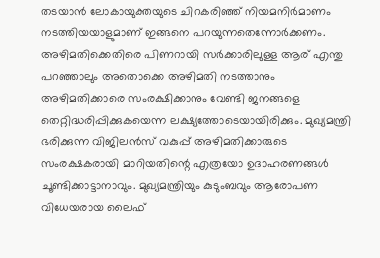തടയാന്‍ ലോകായുക്തയുടെ ചിറകരിഞ്ഞ് നിയമനിര്‍മാണം നടത്തിയയാളുമാണ് ഇങ്ങനെ പറയുന്നതെന്നോര്‍ക്കണം. അഴിമതിക്കെതിരെ പിണറായി സര്‍ക്കാരിലുള്ള ആര് എന്തു പറഞ്ഞാലും അതൊക്കെ അഴിമതി നടത്താനും അഴിമതിക്കാരെ സംരക്ഷിക്കാനും വേണ്ടി ജനങ്ങളെ തെറ്റിദ്ധരിപ്പിക്കുകയെന്ന ലക്ഷ്യത്തോടെയായിരിക്കും. മുഖ്യമന്ത്രി ഭരിക്കുന്ന വിജിലന്‍സ് വകുപ്പ് അഴിമതിക്കാരുടെ സംരക്ഷകരായി മാറിയതിന്റെ എത്രയോ ഉദാഹരണങ്ങള്‍ ചൂണ്ടിക്കാട്ടാനാവും. മുഖ്യമന്ത്രിയും കുടുംബവും ആരോപണ വിധേയരായ ലൈഫ്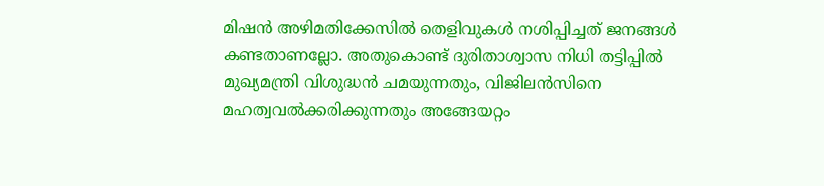മിഷന്‍ അഴിമതിക്കേസില്‍ തെളിവുകള്‍ നശിപ്പിച്ചത് ജനങ്ങള്‍ കണ്ടതാണല്ലോ. അതുകൊണ്ട് ദുരിതാശ്വാസ നിധി തട്ടിപ്പില്‍ മുഖ്യമന്ത്രി വിശുദ്ധന്‍ ചമയുന്നതും, വിജിലന്‍സിനെ മഹത്വവല്‍ക്കരിക്കുന്നതും അങ്ങേയറ്റം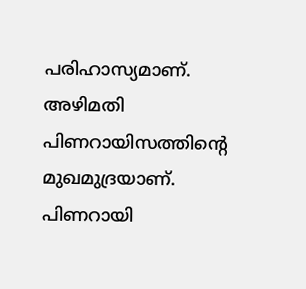പരിഹാസ്യമാണ്. അഴിമതി പിണറായിസത്തിന്റെ മുഖമുദ്രയാണ്. പിണറായി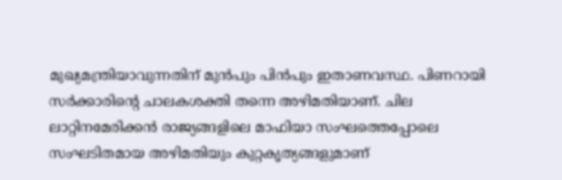മുഖ്യമന്ത്രിയാവുന്നതിന് മുന്‍പും പിന്‍പും ഇതാണവസ്ഥ. പിണറായി സര്‍ക്കാരിന്റെ ചാലകശക്തി തന്നെ അഴിമതിയാണ്. ചില ലാറ്റിനമേരിക്കന്‍ രാജ്യങ്ങളിലെ മാഫിയാ സംഘത്തെപ്പോലെ സംഘടിതമായ അഴിമതിയും കുറ്റകൃത്യങ്ങളുമാണ്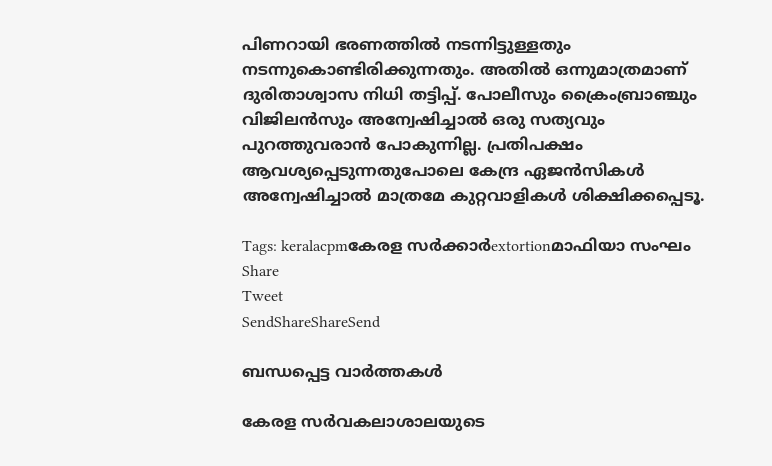പിണറായി ഭരണത്തില്‍ നടന്നിട്ടുള്ളതും നടന്നുകൊണ്ടിരിക്കുന്നതും. അതില്‍ ഒന്നുമാത്രമാണ് ദുരിതാശ്വാസ നിധി തട്ടിപ്പ്. പോലീസും ക്രൈംബ്രാഞ്ചും വിജിലന്‍സും അന്വേഷിച്ചാല്‍ ഒരു സത്യവും പുറത്തുവരാന്‍ പോകുന്നില്ല. പ്രതിപക്ഷം ആവശ്യപ്പെടുന്നതുപോലെ കേന്ദ്ര ഏജന്‍സികള്‍ അന്വേഷിച്ചാല്‍ മാത്രമേ കുറ്റവാളികള്‍ ശിക്ഷിക്കപ്പെടൂ.

Tags: keralacpmകേരള സര്‍ക്കാര്‍extortionമാഫിയാ സംഘം
Share
Tweet
SendShareShareSend

ബന്ധപ്പെട്ട വാര്‍ത്തകള്‍

കേരള സര്‍വകലാശാലയുടെ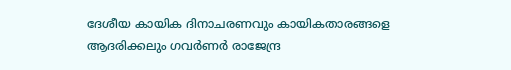ദേശീയ കായിക ദിനാചരണവും കായികതാരങ്ങളെ ആദരിക്കലും ഗവര്‍ണര്‍ രാജേന്ദ്ര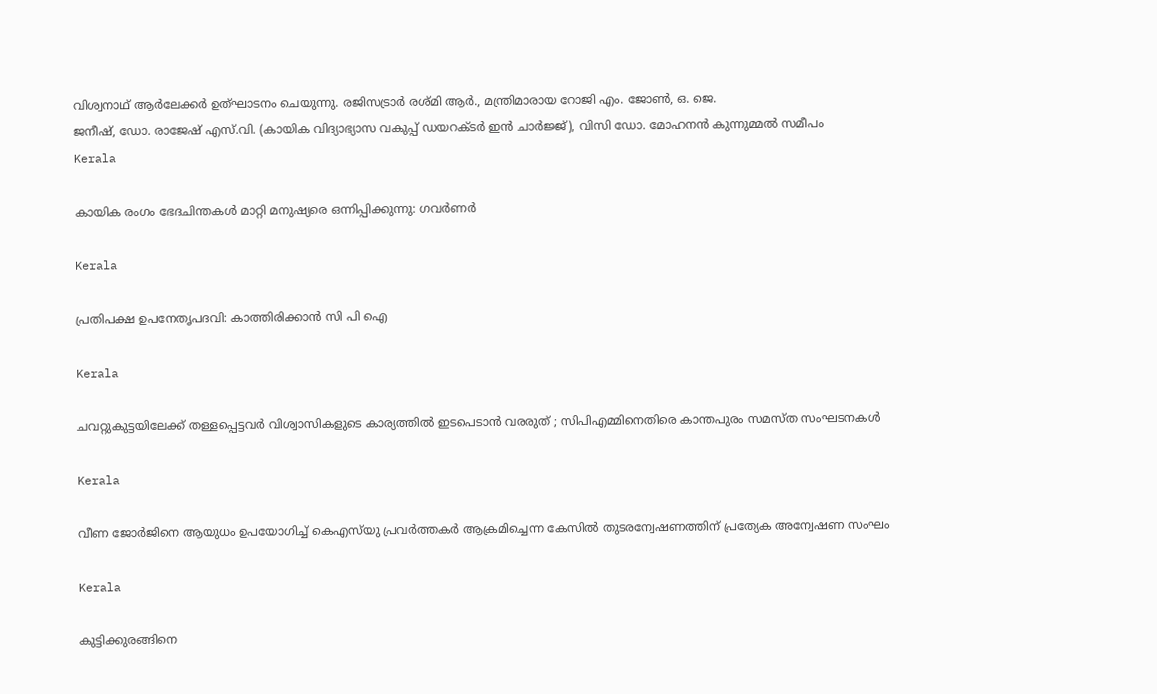വിശ്വനാഥ് ആര്‍ലേക്കര്‍ ഉത്ഘാടനം ചെയുന്നു. രജിസട്രാര്‍ രശ്മി ആര്‍., മന്ത്രിമാരായ റോജി എം. ജോണ്‍, ഒ. ജെ.
ജനീഷ്, ഡോ. രാജേഷ് എസ്.വി. (കായിക വിദ്യാഭ്യാസ വകുപ്പ് ഡയറക്ടര്‍ ഇന്‍ ചാര്‍ജ്ജ്), വിസി ഡോ. മോഹനന്‍ കുന്നുമ്മല്‍ സമീപം
Kerala

കായിക രംഗം ഭേദചിന്തകള്‍ മാറ്റി മനുഷ്യരെ ഒന്നിപ്പിക്കുന്നു: ഗവര്‍ണര്‍

Kerala

പ്രതിപക്ഷ ഉപനേതൃപദവി: കാത്തിരിക്കാന്‍ സി പി ഐ

Kerala

ചവറ്റുകുട്ടയിലേക്ക് തള്ളപ്പെട്ടവർ വിശ്വാസികളുടെ കാര്യത്തിൽ ഇടപെടാൻ വരരുത് ; സിപിഎമ്മിനെതിരെ കാന്തപുരം സമസ്ത സംഘടനകൾ

Kerala

വീണ ജോര്‍ജിനെ ആയുധം ഉപയോഗിച്ച് കെഎസ്‌യു പ്രവര്‍ത്തകര്‍ ആക്രമിച്ചെന്ന കേസില്‍ തുടരന്വേഷണത്തിന് പ്രത്യേക അന്വേഷണ സംഘം

Kerala

കുട്ടിക്കുരങ്ങിനെ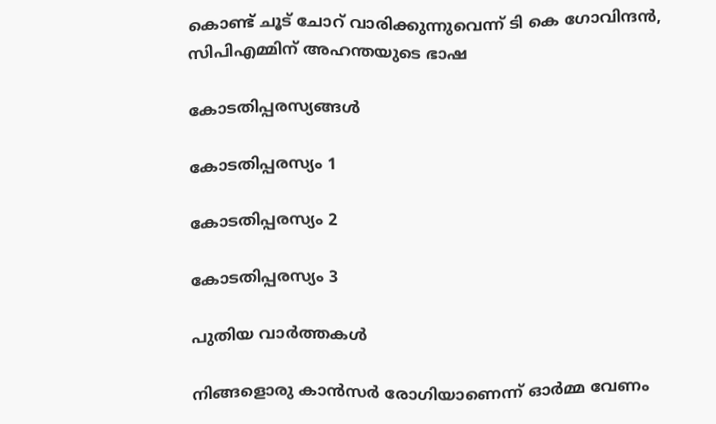കൊണ്ട് ചൂട് ചോറ് വാരിക്കുന്നുവെന്ന് ടി കെ ഗോവിന്ദന്‍, സിപിഎമ്മിന് അഹന്തയുടെ ഭാഷ

കോടതിപ്പരസ്യങ്ങള്‍

കോടതിപ്പരസ്യം 1

കോടതിപ്പരസ്യം 2

കോടതിപ്പരസ്യം 3

പുതിയ വാര്‍ത്തകള്‍

നിങ്ങളൊരു കാൻസർ രോഗിയാണെന്ന് ഓർമ്മ വേണം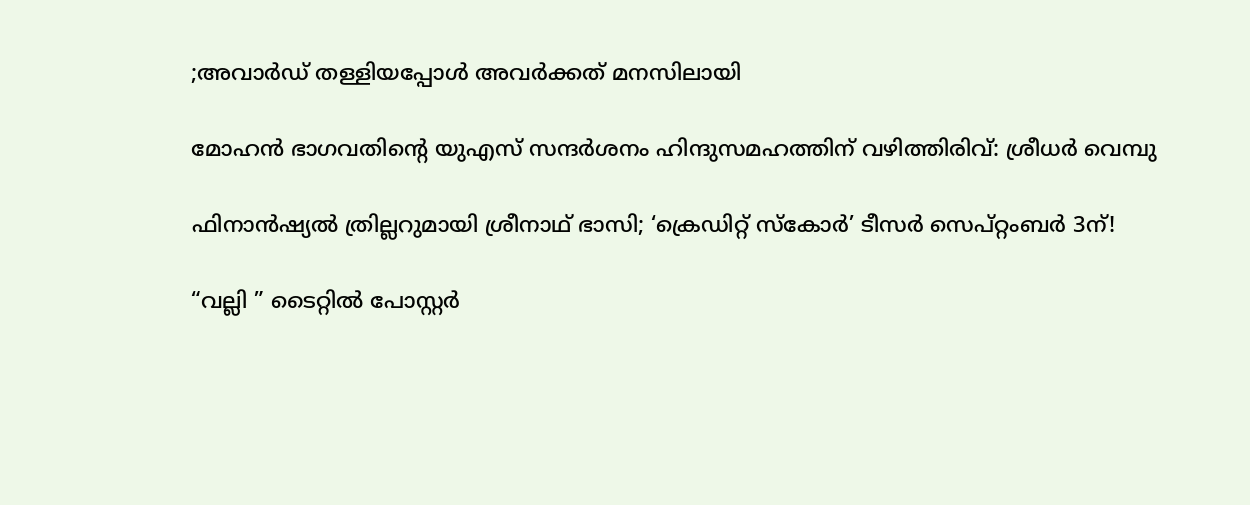;അവാർഡ് തള്ളിയപ്പോൾ അവർക്കത് മനസിലായി

മോഹന്‍ ഭാഗവതിന്റെ യുഎസ് സന്ദര്‍ശനം ഹിന്ദുസമഹത്തിന് വഴിത്തിരിവ്: ശ്രീധര്‍ വെമ്പു

ഫിനാൻഷ്യൽ ത്രില്ലറുമായി ശ്രീനാഥ് ഭാസി; ‘ക്രെഡിറ്റ് സ്കോർ’ ടീസർ സെപ്റ്റംബർ 3ന്!

“വല്ലി ” ടൈറ്റിൽ പോസ്റ്റർ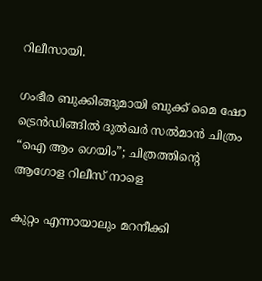റിലീസായി.

ഗംഭീര ബുക്കിങ്ങുമായി ബുക്ക് മൈ ഷോ ട്രെൻഡിങ്ങിൽ ദുൽഖർ സൽമാൻ ചിത്രം “ഐ ആം ഗെയിം”; ചിത്രത്തിന്റെ ആഗോള റിലീസ് നാളെ

കുറ്റം എന്നായാലും മറനീക്കി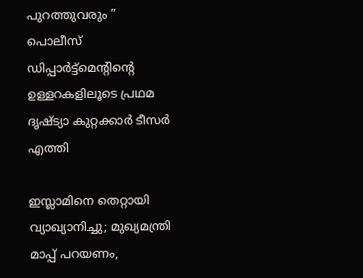പുറത്തുവരും ” പൊലീസ് ഡിപ്പാർട്ട്മെൻ്റിന്റെ ഉള്ളറകളിലൂടെ പ്രഥമ ദൃഷ്‌ട്യാ കുറ്റക്കാർ ടീസർ എത്തി

ഇസ്ലാമിനെ തെറ്റായി വ്യാഖ്യാനിച്ചു; മുഖ്യമന്ത്രി മാപ്പ് പറയണം,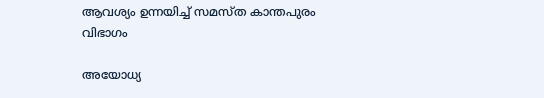ആവശ്യം ഉന്നയിച്ച് സമസ്ത കാന്തപുരം വിഭാഗം

അയോധ്യ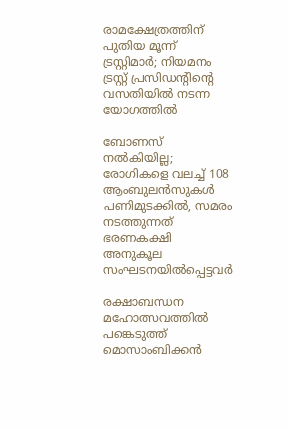രാമക്ഷേത്രത്തിന് പുതിയ മൂന്ന് ട്രസ്റ്റിമാർ; നിയമനം ട്രസ്റ്റ് പ്രസിഡൻ്റിന്റെ വസതിയിൽ നടന്ന യോഗത്തിൽ

ബോണസ് നല്‍കിയില്ല; രോഗികളെ വലച്ച് 108 ആംബുലന്‍സുകള്‍ പണിമുടക്കില്‍, സമരം നടത്തുന്നത് ഭരണകക്ഷി അനുകൂല സംഘടനയിൽപ്പെട്ടവർ

രക്ഷാബന്ധന മഹോത്സവത്തില്‍ പങ്കെടുത്ത് മൊസാംബിക്കന്‍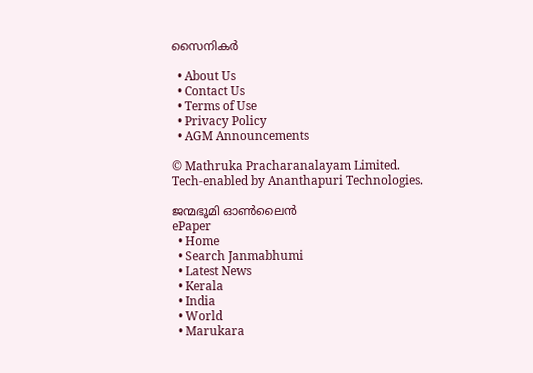സൈനികര്‍

  • About Us
  • Contact Us
  • Terms of Use
  • Privacy Policy
  • AGM Announcements

© Mathruka Pracharanalayam Limited.
Tech-enabled by Ananthapuri Technologies.

ജന്മഭൂമി ഓണ്‍ലൈന്‍
ePaper
  • Home
  • Search Janmabhumi
  • Latest News
  • Kerala
  • India
  • World
  • Marukara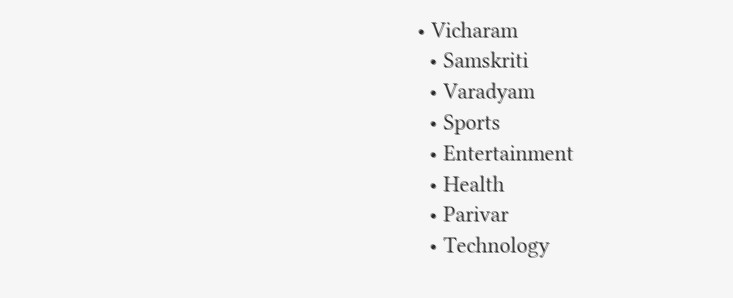• Vicharam
  • Samskriti
  • Varadyam
  • Sports
  • Entertainment
  • Health
  • Parivar
  • Technology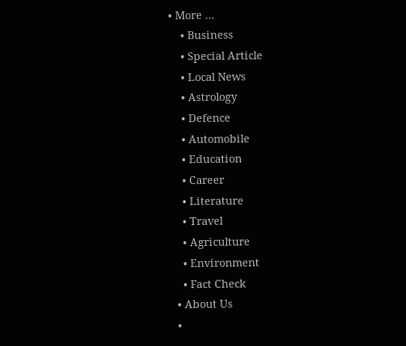• More …
    • Business
    • Special Article
    • Local News
    • Astrology
    • Defence
    • Automobile
    • Education
    • Career
    • Literature
    • Travel
    • Agriculture
    • Environment
    • Fact Check
  • About Us
  •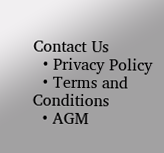Contact Us
  • Privacy Policy
  • Terms and Conditions
  • AGM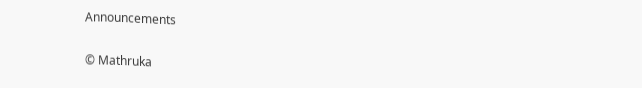Announcements

© Mathruka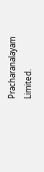Pracharanalayam Limited.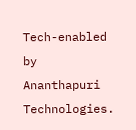Tech-enabled by Ananthapuri Technologies.